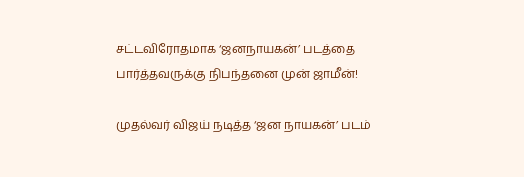சட்டவிரோதமாக ‘ஜனநாயகன்’ படத்தை பார்த்தவருக்கு நிபந்தனை முன் ஜாமீன்!

முதல்வர் விஜய் நடித்த ‘ஜன நாயகன்’ படம்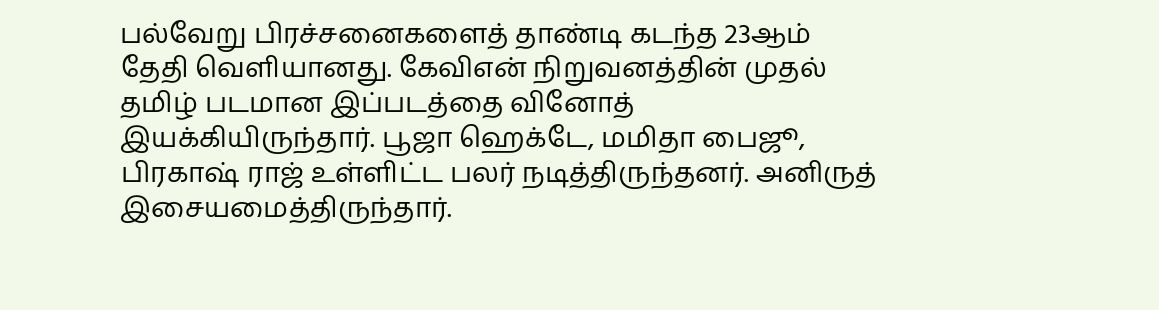பல்வேறு பிரச்சனைகளைத் தாண்டி கடந்த 23ஆம் தேதி வெளியானது. கேவிஎன் நிறுவனத்தின் முதல் தமிழ் படமான இப்படத்தை வினோத் இயக்கியிருந்தார். பூஜா ஹெக்டே, மமிதா பைஜூ, பிரகாஷ் ராஜ் உள்ளிட்ட பலர் நடித்திருந்தனர். அனிருத் இசையமைத்திருந்தார்.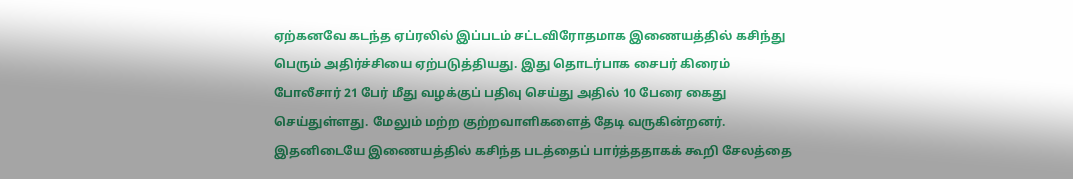ஏற்கனவே கடந்த ஏப்ரலில் இப்படம் சட்டவிரோதமாக இணையத்தில் கசிந்து பெரும் அதிர்ச்சியை ஏற்படுத்தியது. இது தொடர்பாக சைபர் கிரைம் போலீசார் 21 பேர் மீது வழக்குப் பதிவு செய்து அதில் 10 பேரை கைது செய்துள்ளது. மேலும் மற்ற குற்றவாளிகளைத் தேடி வருகின்றனர். இதனிடையே இணையத்தில் கசிந்த படத்தைப் பார்த்ததாகக் கூறி சேலத்தை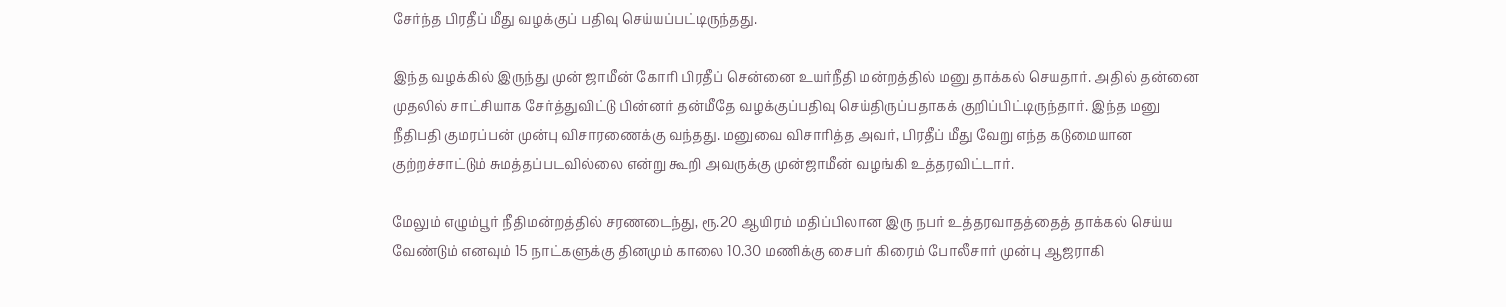சேர்ந்த பிரதீப் மீது வழக்குப் பதிவு செய்யப்பட்டிருந்தது.

இந்த வழக்கில் இருந்து முன் ஜாமீன் கோரி பிரதீப் சென்னை உயர்நீதி மன்றத்தில் மனு தாக்கல் செயதார். அதில் தன்னை முதலில் சாட்சியாக சேர்த்துவிட்டு பின்னர் தன்மீதே வழக்குப்பதிவு செய்திருப்பதாகக் குறிப்பிட்டிருந்தார். இந்த மனு நீதிபதி குமரப்பன் முன்பு விசாரணைக்கு வந்தது. மனுவை விசாரித்த அவர், பிரதீப் மீது வேறு எந்த கடுமையான குற்றச்சாட்டும் சுமத்தப்படவில்லை என்று கூறி அவருக்கு முன்ஜாமீன் வழங்கி உத்தரவிட்டார்.

மேலும் எழும்பூர் நீதிமன்றத்தில் சரணடைந்து, ரூ.20 ஆயிரம் மதிப்பிலான இரு நபர் உத்தரவாதத்தைத் தாக்கல் செய்ய வேண்டும் எனவும் 15 நாட்களுக்கு தினமும் காலை 10.30 மணிக்கு சைபர் கிரைம் போலீசார் முன்பு ஆஜராகி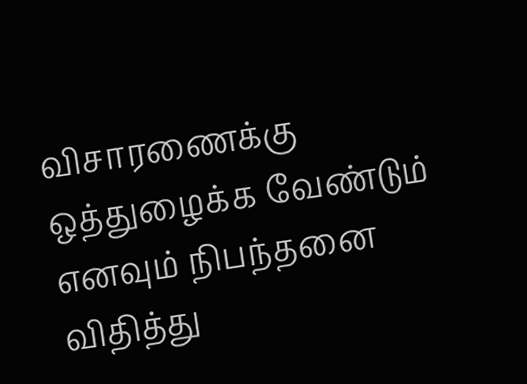விசாரணைக்கு ஒத்துழைக்க வேண்டும் எனவும் நிபந்தனை விதித்து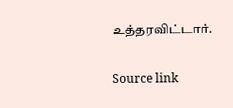உத்தரவிட்டார்.

Source link